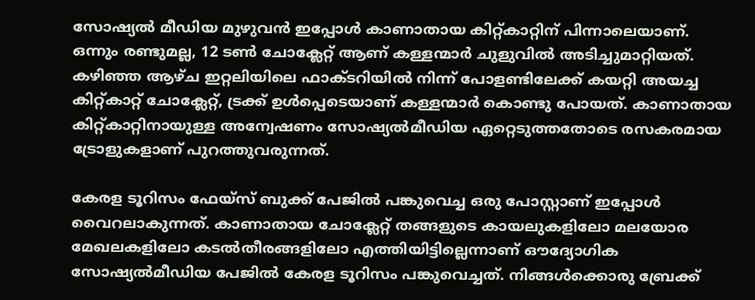സോഷ്യൽ മീഡിയ മുഴുവൻ ഇപ്പോൾ കാണാതായ കിറ്റ്കാറ്റിന് പിന്നാലെയാണ്. ഒന്നും രണ്ടുമല്ല, 12 ടൺ ചോക്ലേറ്റ് ആണ് കള്ളന്മാർ ചുളുവിൽ അടിച്ചുമാറ്റിയത്. കഴിഞ്ഞ ആഴ്ച ഇറ്റലിയിലെ ഫാക്ടറിയിൽ നിന്ന് പോളണ്ടിലേക്ക് കയറ്റി അയച്ച കിറ്റ്കാറ്റ് ചോക്ലേറ്റ്, ട്രക്ക് ഉൾപ്പെടെയാണ് കള്ളന്മാർ കൊണ്ടു പോയത്. കാണാതായ കിറ്റ്കാറ്റിനായുള്ള അന്വേഷണം സോഷ്യൽമീഡിയ ഏറ്റെടുത്തതോടെ രസകരമായ ട്രോളുകളാണ് പുറത്തുവരുന്നത്.

കേരള ടൂറിസം ഫേയ്സ് ബുക്ക് പേജിൽ പങ്കുവെച്ച ഒരു പോസ്റ്റാണ് ഇപ്പോൾ വൈറലാകുന്നത്. കാണാതായ ചോക്ലേറ്റ് തങ്ങളുടെ കായലുകളിലോ മലയോര മേഖലകളിലോ കടൽതീരങ്ങളിലോ എത്തിയിട്ടില്ലെന്നാണ് ഔദ്യോഗിക സോഷ്യൽമീഡിയ പേജിൽ കേരള ടൂറിസം പങ്കുവെച്ചത്. നിങ്ങൾക്കൊരു ബ്രേക്ക്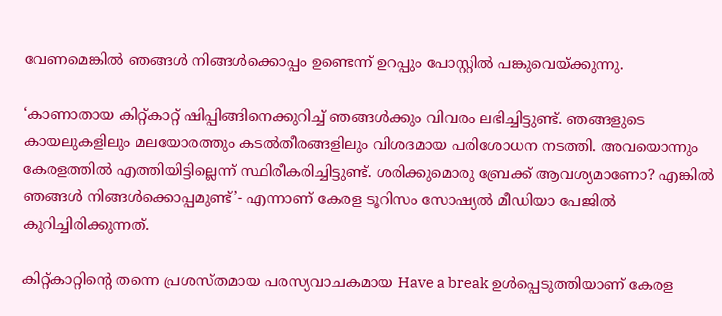വേണമെങ്കിൽ ഞങ്ങൾ നിങ്ങൾക്കൊപ്പം ഉണ്ടെന്ന് ഉറപ്പും പോസ്റ്റിൽ പങ്കുവെയ്ക്കുന്നു.

‘കാണാതായ കിറ്റ്കാറ്റ് ഷിപ്പിങ്ങിനെക്കുറിച്ച് ഞങ്ങൾക്കും വിവരം ലഭിച്ചിട്ടുണ്ട്. ഞങ്ങളുടെ കായലുകളിലും മലയോരത്തും കടൽതീരങ്ങളിലും വിശദമായ പരിശോധന നടത്തി. അവയൊന്നും കേരളത്തിൽ എത്തിയിട്ടില്ലെന്ന് സ്ഥിരീകരിച്ചിട്ടുണ്ട്. ശരിക്കുമൊരു ബ്രേക്ക് ആവശ്യമാണോ? എങ്കിൽ ഞങ്ങൾ നിങ്ങൾക്കൊപ്പമുണ്ട്’- എന്നാണ് കേരള ടൂറിസം സോഷ്യൽ മീഡിയാ പേജിൽ കുറിച്ചിരിക്കുന്നത്.

കിറ്റ്കാറ്റിന്റെ തന്നെ പ്രശസ്തമായ പരസ്യവാചകമായ Have a break ഉൾപ്പെടുത്തിയാണ് കേരള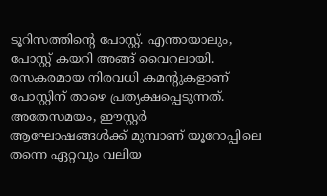ടൂറിസത്തിന്റെ പോസ്റ്റ്. എന്തായാലും, പോസ്റ്റ് കയറി അങ്ങ് വൈറലായി. രസകരമായ നിരവധി കമന്റുകളാണ് പോസ്റ്റിന് താഴെ പ്രത്യക്ഷപ്പെടുന്നത്. അതേസമയം, ഈസ്റ്റർ ആഘോഷങ്ങൾക്ക് മുമ്പാണ് യൂറോപ്പിലെ തന്നെ ഏറ്റവും വലിയ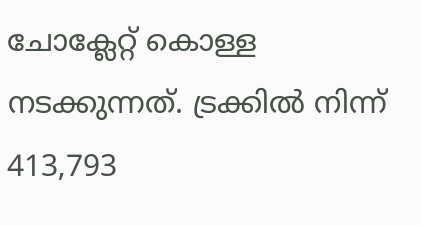ചോക്ലേറ്റ് കൊള്ള നടക്കുന്നത്. ട്രക്കിൽ നിന്ന് 413,793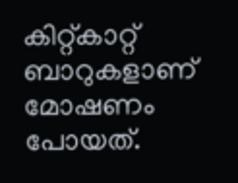കിറ്റ്‌കാറ്റ് ബാറുകളാണ് മോഷണം പോയത്.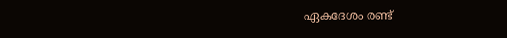ഏകദേശം രണ്ട്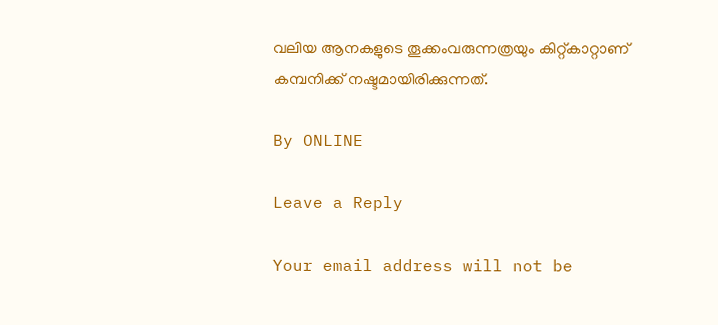വലിയ ആനകളുടെ തൂക്കംവരുന്നത്രയും കിറ്റ്കാറ്റാണ് കമ്പനിക്ക് നഷ്ടമായിരിക്കുന്നത്.

By ONLINE

Leave a Reply

Your email address will not be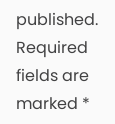published. Required fields are marked *